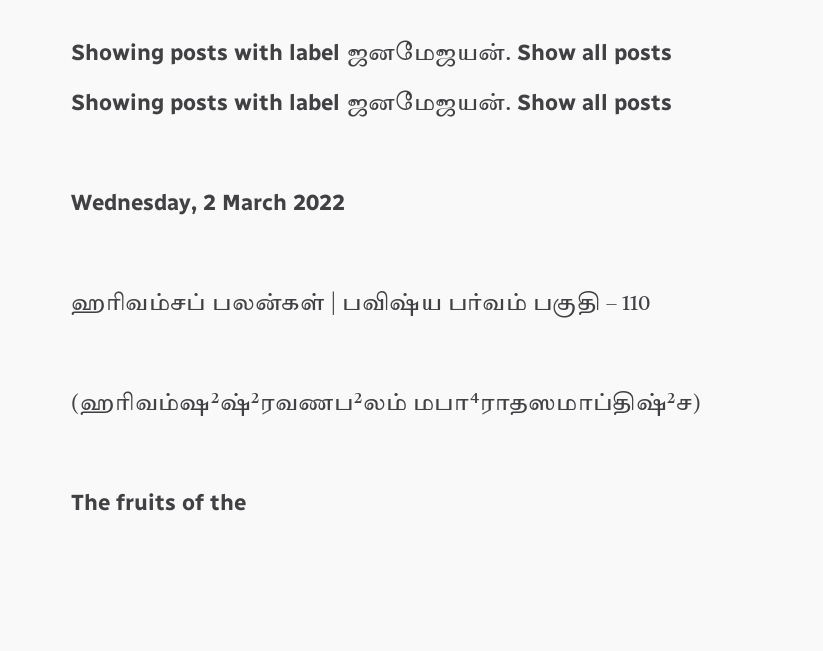Showing posts with label ஜனமேஜயன். Show all posts
Showing posts with label ஜனமேஜயன். Show all posts

Wednesday, 2 March 2022

ஹரிவம்சப் பலன்கள் | பவிஷ்ய பர்வம் பகுதி – 110

(ஹரிவம்ஷ²ஷ்²ரவணப²லம் மபா⁴ராதஸமாப்திஷ்²ச)

The fruits of the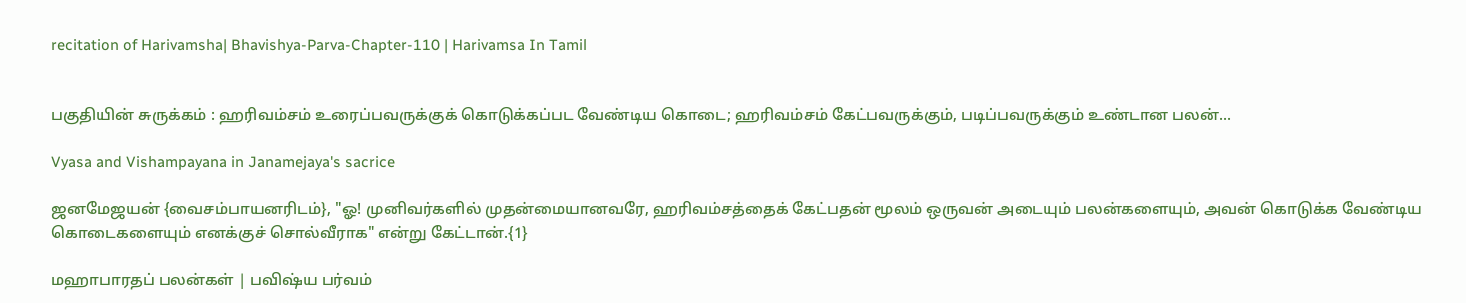recitation of Harivamsha| Bhavishya-Parva-Chapter-110 | Harivamsa In Tamil


பகுதியின் சுருக்கம் : ஹரிவம்சம் உரைப்பவருக்குக் கொடுக்கப்பட வேண்டிய கொடை; ஹரிவம்சம் கேட்பவருக்கும், படிப்பவருக்கும் உண்டான பலன்...

Vyasa and Vishampayana in Janamejaya's sacrice

ஜனமேஜயன் {வைசம்பாயனரிடம்}, "ஓ! முனிவர்களில் முதன்மையானவரே, ஹரிவம்சத்தைக் கேட்பதன் மூலம் ஒருவன் அடையும் பலன்களையும், அவன் கொடுக்க வேண்டிய கொடைகளையும் எனக்குச் சொல்வீராக" என்று கேட்டான்.{1}

மஹாபாரதப் பலன்கள் | பவிஷ்ய பர்வம்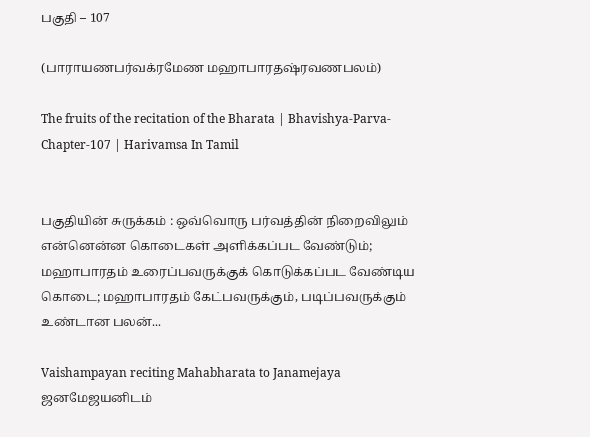பகுதி – 107

(பாராயணபர்வக்ரமேண மஹாபாரதஷ்ரவணபலம்)

The fruits of the recitation of the Bharata | Bhavishya-Parva-Chapter-107 | Harivamsa In Tamil


பகுதியின் சுருக்கம் : ஒவ்வொரு பர்வத்தின் நிறைவிலும் என்னென்ன கொடைகள் அளிக்கப்பட வேண்டும்; மஹாபாரதம் உரைப்பவருக்குக் கொடுக்கப்பட வேண்டிய கொடை; மஹாபாரதம் கேட்பவருக்கும், படிப்பவருக்கும் உண்டான பலன்...

Vaishampayan reciting Mahabharata to Janamejaya ஜனமேஜயனிடம்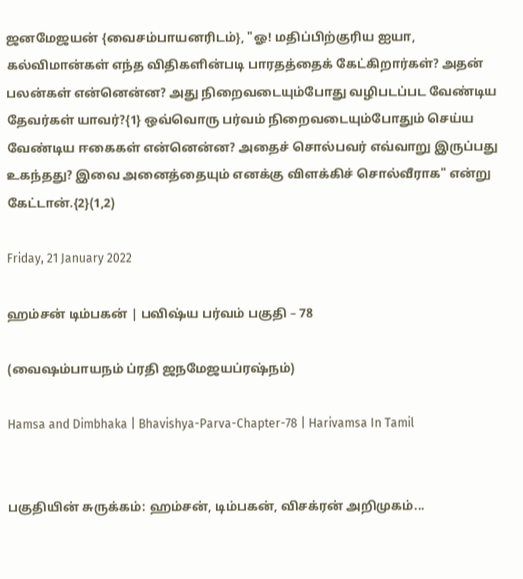ஜனமேஜயன் {வைசம்பாயனரிடம்}, "ஓ! மதிப்பிற்குரிய ஐயா, கல்விமான்கள் எந்த விதிகளின்படி பாரதத்தைக் கேட்கிறார்கள்? அதன் பலன்கள் என்னென்ன? அது நிறைவடையும்போது வழிபடப்பட வேண்டிய தேவர்கள் யாவர்?{1} ஒவ்வொரு பர்வம் நிறைவடையும்போதும் செய்ய வேண்டிய ஈகைகள் என்னென்ன? அதைச் சொல்பவர் எவ்வாறு இருப்பது உகந்தது? இவை அனைத்தையும் எனக்கு விளக்கிச் சொல்வீராக" என்று கேட்டான்.{2}(1,2)

Friday, 21 January 2022

ஹம்சன் டிம்பகன் | பவிஷ்ய பர்வம் பகுதி – 78

(வைஷம்பாயநம் ப்ரதி ஜநமேஜயப்ரஷ்நம்)

Hamsa and Dimbhaka | Bhavishya-Parva-Chapter-78 | Harivamsa In Tamil


பகுதியின் சுருக்கம்: ஹம்சன், டிம்பகன், விசக்ரன் அறிமுகம்...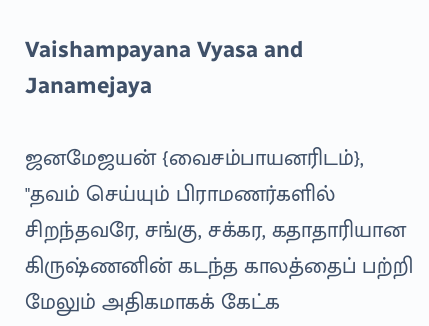Vaishampayana Vyasa and Janamejaya

ஜனமேஜயன் {வைசம்பாயனரிடம்},    "தவம் செய்யும் பிராமணர்களில் சிறந்தவரே, சங்கு, சக்கர, கதாதாரியான கிருஷ்ணனின் கடந்த காலத்தைப் பற்றி மேலும் அதிகமாகக் கேட்க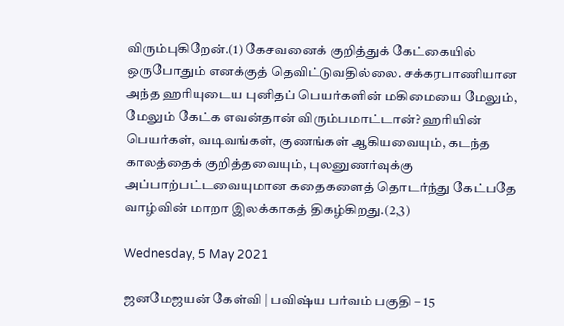விரும்புகிறேன்.(1) கேசவனைக் குறித்துக் கேட்கையில் ஒருபோதும் எனக்குத் தெவிட்டுவதில்லை. சக்கரபாணியான அந்த ஹரியுடைய புனிதப் பெயர்களின் மகிமையை மேலும், மேலும் கேட்க எவன்தான் விரும்பமாட்டான்? ஹரியின் பெயர்கள், வடிவங்கள், குணங்கள் ஆகியவையும், கடந்த காலத்தைக் குறித்தவையும், புலனுணர்வுக்கு அப்பாற்பட்டவையுமான கதைகளைத் தொடர்ந்து கேட்பதே வாழ்வின் மாறா இலக்காகத் திகழ்கிறது.(2,3)

Wednesday, 5 May 2021

ஜனமேஜயன் கேள்வி | பவிஷ்ய பர்வம் பகுதி – 15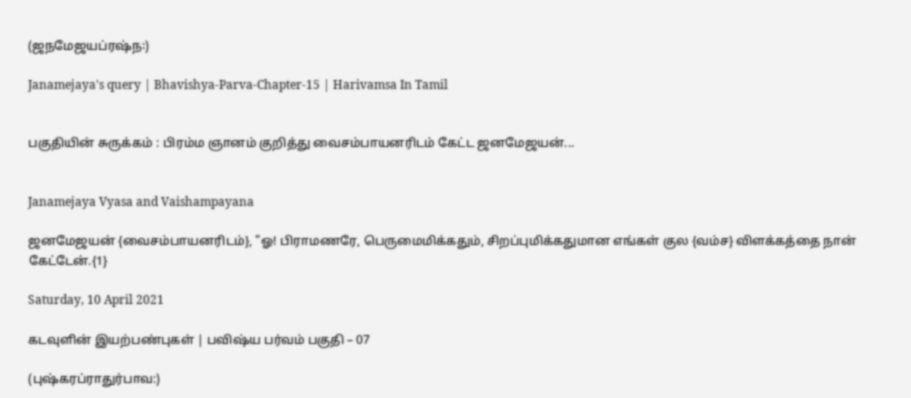(ஜநமேஜயப்ரஷ்ந꞉)

Janamejaya's query | Bhavishya-Parva-Chapter-15 | Harivamsa In Tamil


பகுதியின் சுருக்கம் : பிரம்ம ஞானம் குறித்து வைசம்பாயனரிடம் கேட்ட ஜனமேஜயன்...


Janamejaya Vyasa and Vaishampayana

ஜனமேஜயன் {வைசம்பாயனரிடம்}, "ஓ! பிராமணரே, பெருமைமிக்கதும், சிறப்புமிக்கதுமான எங்கள் குல {வம்ச} விளக்கத்தை நான் கேட்டேன்.{1}

Saturday, 10 April 2021

கடவுளின் இயற்பண்புகள் | பவிஷ்ய பர்வம் பகுதி – 07

(புஷ்கரப்ராதுர்பாவ:)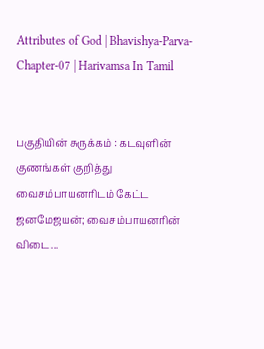Attributes of God | Bhavishya-Parva-Chapter-07 | Harivamsa In Tamil


பகுதியின் சுருக்கம் : கடவுளின் குணங்கள் குறித்து வைசம்பாயனரிடம் கேட்ட ஜனமேஜயன்; வைசம்பாயனரின் விடை...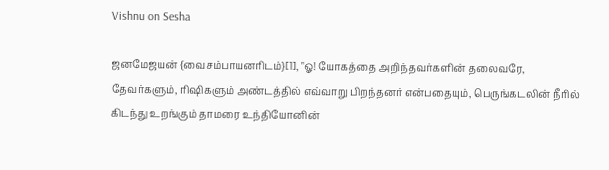Vishnu on Sesha

ஜனமேஜயன் {வைசம்பாயனரிடம்}[1], "ஓ! யோகத்தை அறிந்தவர்களின் தலைவரே, தேவர்களும், ரிஷிகளும் அண்டத்தில் எவ்வாறு பிறந்தனர் என்பதையும், பெருங்கடலின் நீரில் கிடந்து உறங்கும் தாமரை உந்தியோனின்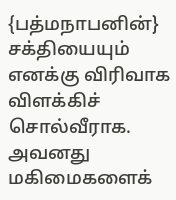{பத்மநாபனின்} சக்தியையும் எனக்கு விரிவாக விளக்கிச் சொல்வீராக. அவனது மகிமைகளைக்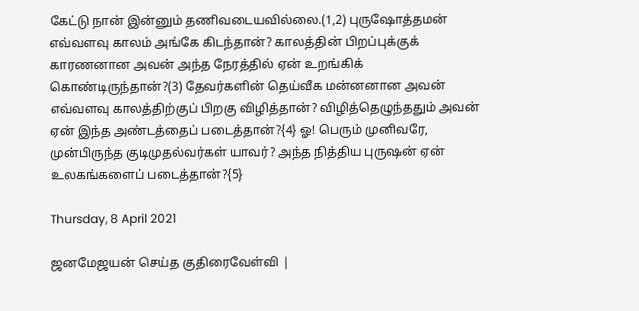கேட்டு நான் இன்னும் தணிவடையவில்லை.(1,2) புருஷோத்தமன் எவ்வளவு காலம் அங்கே கிடந்தான்? காலத்தின் பிறப்புக்குக் காரணனான அவன் அந்த நேரத்தில் ஏன் உறங்கிக் கொண்டிருந்தான்?(3) தேவர்களின் தெய்வீக மன்னனான அவன் எவ்வளவு காலத்திற்குப் பிறகு விழித்தான்? விழித்தெழுந்ததும் அவன் ஏன் இந்த அண்டத்தைப் படைத்தான்?{4} ஓ! பெரும் முனிவரே, முன்பிருந்த குடிமுதல்வர்கள் யாவர்? அந்த நித்திய புருஷன் ஏன் உலகங்களைப் படைத்தான்?{5}

Thursday, 8 April 2021

ஜனமேஜயன் செய்த குதிரைவேள்வி |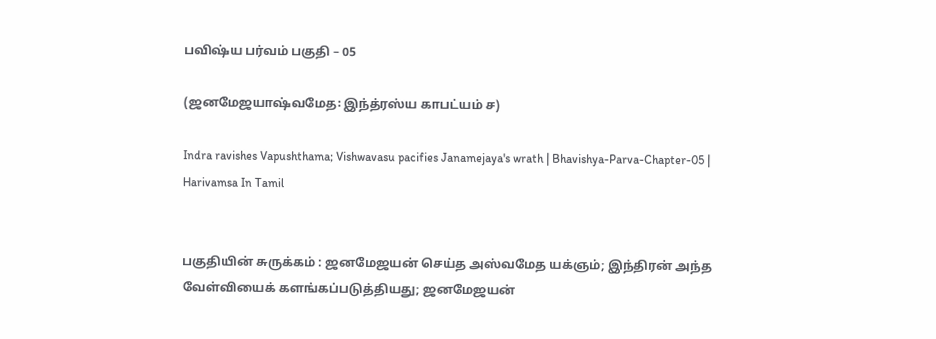பவிஷ்ய பர்வம் பகுதி – 05

(ஜனமேஜயாஷ்வமேத꞉ இந்த்ரஸ்ய காபட்யம் ச)

Indra ravishes Vapushthama; Vishwavasu pacifies Janamejaya's wrath | Bhavishya-Parva-Chapter-05 | Harivamsa In Tamil


பகுதியின் சுருக்கம் : ஜனமேஜயன் செய்த அஸ்வமேத யக்ஞம்; இந்திரன் அந்த வேள்வியைக் களங்கப்படுத்தியது; ஜனமேஜயன்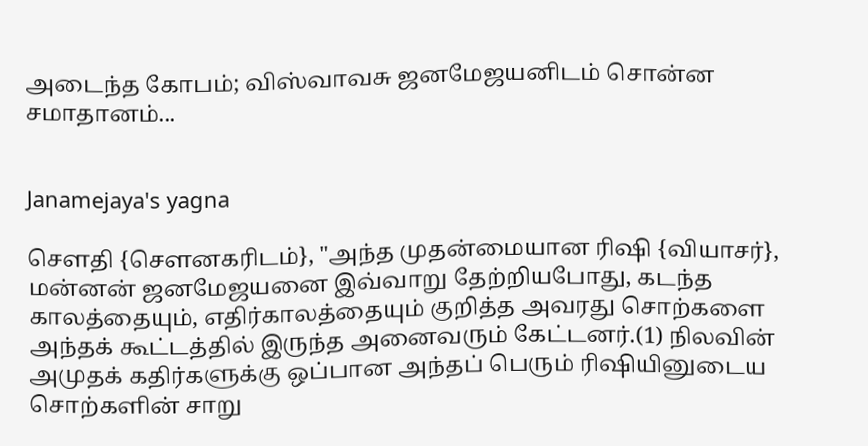அடைந்த கோபம்; விஸ்வாவசு ஜனமேஜயனிடம் சொன்ன சமாதானம்...


Janamejaya's yagna

சௌதி {சௌனகரிடம்}, "அந்த முதன்மையான ரிஷி {வியாசர்}, மன்னன் ஜனமேஜயனை இவ்வாறு தேற்றியபோது, கடந்த காலத்தையும், எதிர்காலத்தையும் குறித்த அவரது சொற்களை அந்தக் கூட்டத்தில் இருந்த அனைவரும் கேட்டனர்.(1) நிலவின் அமுதக் கதிர்களுக்கு ஒப்பான அந்தப் பெரும் ரிஷியினுடைய சொற்களின் சாறு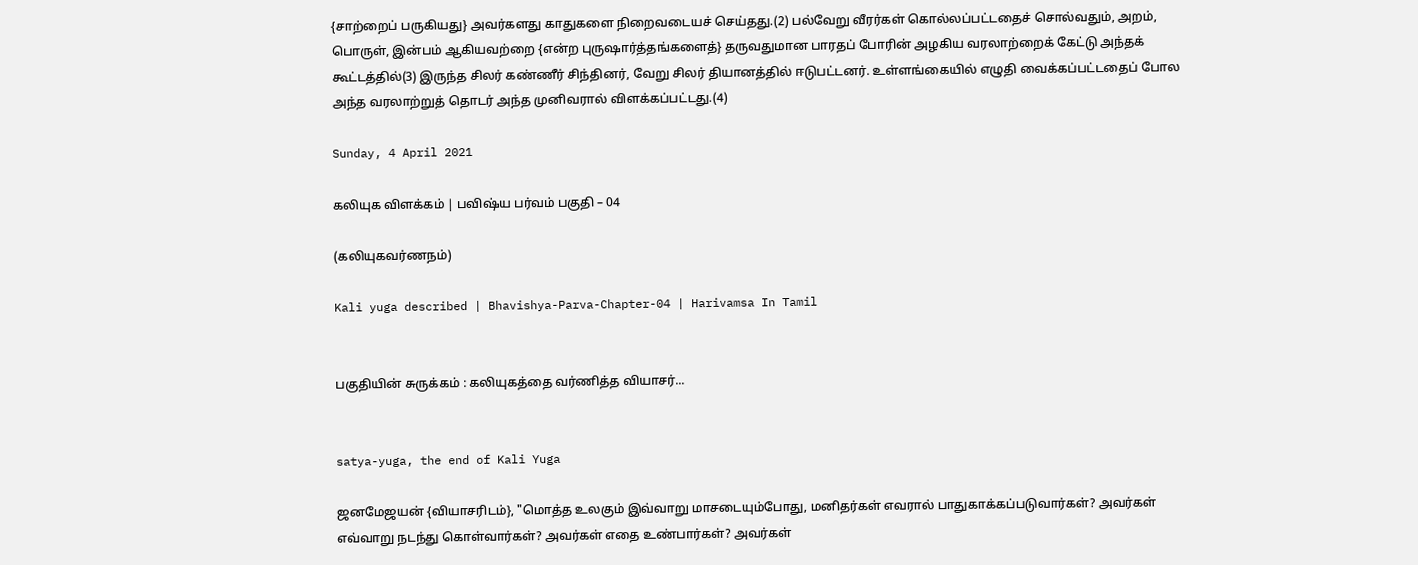{சாற்றைப் பருகியது} அவர்களது காதுகளை நிறைவடையச் செய்தது.(2) பல்வேறு வீரர்கள் கொல்லப்பட்டதைச் சொல்வதும், அறம், பொருள், இன்பம் ஆகியவற்றை {என்ற புருஷார்த்தங்களைத்} தருவதுமான பாரதப் போரின் அழகிய வரலாற்றைக் கேட்டு அந்தக் கூட்டத்தில்(3) இருந்த சிலர் கண்ணீர் சிந்தினர், வேறு சிலர் தியானத்தில் ஈடுபட்டனர். உள்ளங்கையில் எழுதி வைக்கப்பட்டதைப் போல அந்த வரலாற்றுத் தொடர் அந்த முனிவரால் விளக்கப்பட்டது.(4)

Sunday, 4 April 2021

கலியுக விளக்கம் | பவிஷ்ய பர்வம் பகுதி – 04

(கலியுகவர்ணநம்)

Kali yuga described | Bhavishya-Parva-Chapter-04 | Harivamsa In Tamil


பகுதியின் சுருக்கம் : கலியுகத்தை வர்ணித்த வியாசர்...


satya-yuga, the end of Kali Yuga

ஜனமேஜயன் {வியாசரிடம்}, "மொத்த உலகும் இவ்வாறு மாசடையும்போது, மனிதர்கள் எவரால் பாதுகாக்கப்படுவார்கள்? அவர்கள் எவ்வாறு நடந்து கொள்வார்கள்? அவர்கள் எதை உண்பார்கள்? அவர்கள்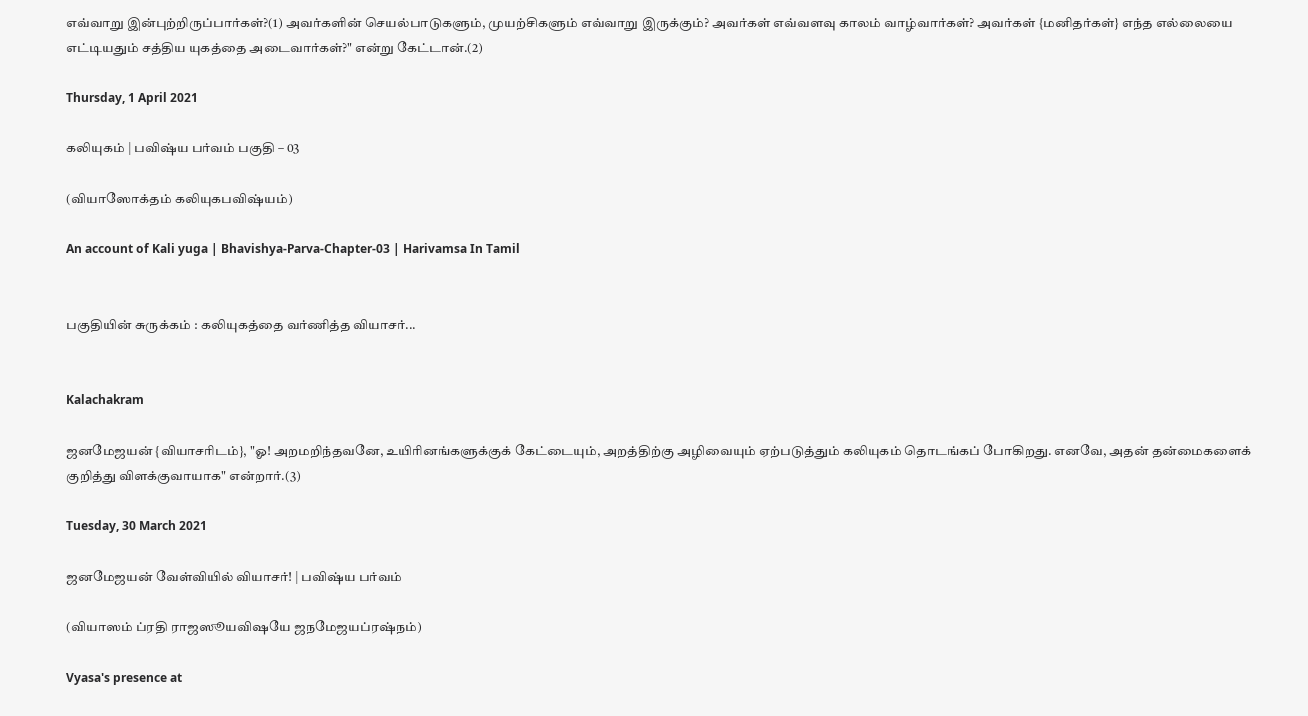எவ்வாறு இன்புற்றிருப்பார்கள்?(1) அவர்களின் செயல்பாடுகளும், முயற்சிகளும் எவ்வாறு இருக்கும்? அவர்கள் எவ்வளவு காலம் வாழ்வார்கள்? அவர்கள் {மனிதர்கள்} எந்த எல்லையை எட்டியதும் சத்திய யுகத்தை அடைவார்கள்?" என்று கேட்டான்.(2)

Thursday, 1 April 2021

கலியுகம் | பவிஷ்ய பர்வம் பகுதி – 03

(வியாஸோக்தம் கலியுகபவிஷ்யம்)

An account of Kali yuga | Bhavishya-Parva-Chapter-03 | Harivamsa In Tamil


பகுதியின் சுருக்கம் : கலியுகத்தை வர்ணித்த வியாசர்...


Kalachakram

ஜனமேஜயன் {வியாசரிடம்}, "ஓ! அறமறிந்தவனே, உயிரினங்களுக்குக் கேட்டையும், அறத்திற்கு அழிவையும் ஏற்படுத்தும் கலியுகம் தொடங்கப் போகிறது. எனவே, அதன் தன்மைகளைக் குறித்து விளக்குவாயாக" என்றார்.(3)

Tuesday, 30 March 2021

ஜனமேஜயன் வேள்வியில் வியாசர்! | பவிஷ்ய பர்வம்

(வியாஸம் ப்ரதி ராஜஸூயவிஷயே ஜநமேஜயப்ரஷ்நம்)

Vyasa's presence at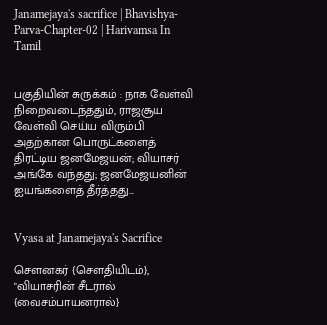Janamejaya's sacrifice | Bhavishya-Parva-Chapter-02 | Harivamsa In Tamil


பகுதியின் சுருக்கம் : நாக வேள்வி நிறைவடைந்ததும், ராஜசூய வேள்வி செய்ய விரும்பி அதற்கான பொருட்களைத் திரட்டிய ஜனமேஜயன்; வியாசர் அங்கே வந்தது; ஜனமேஜயனின் ஐயங்களைத் தீர்த்தது...


Vyasa at Janamejaya's Sacrifice

சௌனகர் {சௌதியிடம்}, "வியாசரின் சீடரால் {வைசம்பாயனரால்}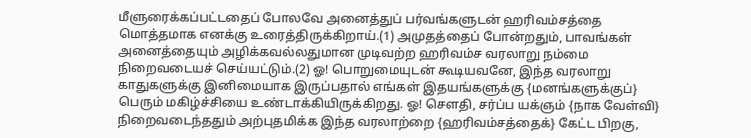மீளுரைக்கப்பட்டதைப் போலவே அனைத்துப் பர்வங்களுடன் ஹரிவம்சத்தை மொத்தமாக எனக்கு உரைத்திருக்கிறாய்.(1) அமுதத்தைப் போன்றதும், பாவங்கள் அனைத்தையும் அழிக்கவல்லதுமான முடிவற்ற ஹரிவம்ச வரலாறு நம்மை நிறைவடையச் செய்யட்டும்.(2) ஓ! பொறுமையுடன் கூடியவனே, இந்த வரலாறு காதுகளுக்கு இனிமையாக இருப்பதால் எங்கள் இதயங்களுக்கு {மனங்களுக்குப்} பெரும் மகிழ்ச்சியை உண்டாக்கியிருக்கிறது. ஓ! சௌதி, சர்ப்ப யக்ஞம் {நாக வேள்வி} நிறைவடைந்ததும் அற்புதமிக்க இந்த வரலாற்றை {ஹரிவம்சத்தைக்} கேட்ட பிறகு,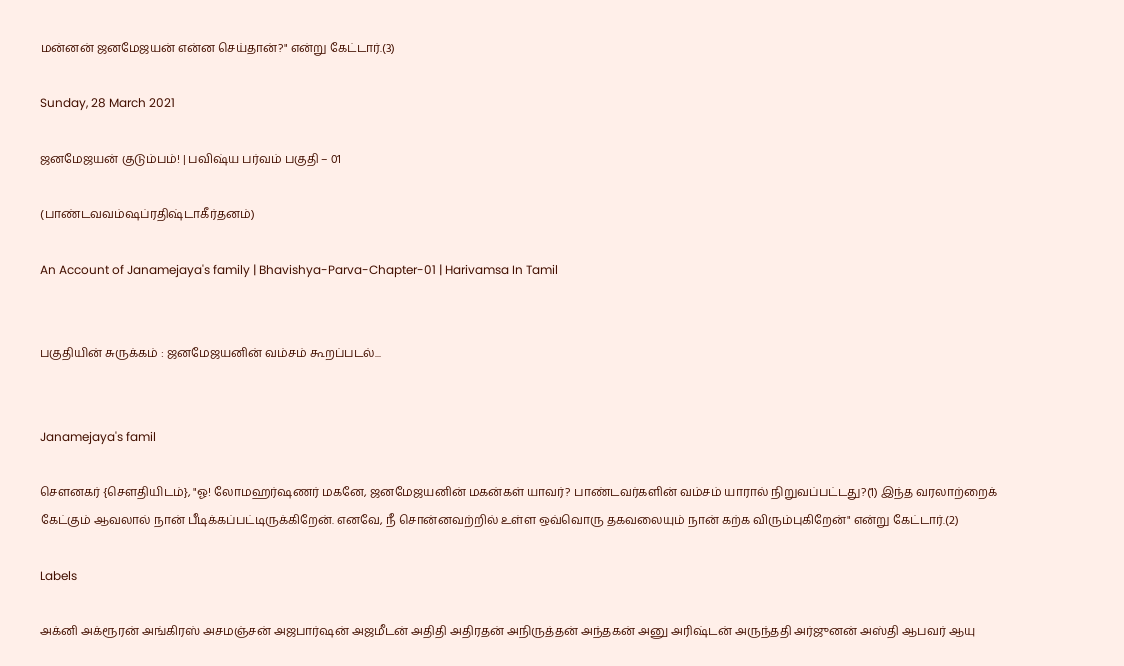மன்னன் ஜனமேஜயன் என்ன செய்தான்?" என்று கேட்டார்.(3)

Sunday, 28 March 2021

ஜனமேஜயன் குடும்பம்! | பவிஷ்ய பர்வம் பகுதி – 01

(பாண்டவவம்ஷப்ரதிஷ்டாகீர்தனம்)

An Account of Janamejaya's family | Bhavishya-Parva-Chapter-01 | Harivamsa In Tamil


பகுதியின் சுருக்கம் : ஜனமேஜயனின் வம்சம் கூறப்படல்...


Janamejaya's famil

சௌனகர் {சௌதியிடம்}, "ஓ! லோமஹர்ஷணர் மகனே, ஜனமேஜயனின் மகன்கள் யாவர்? பாண்டவர்களின் வம்சம் யாரால் நிறுவப்பட்டது?(1) இந்த வரலாற்றைக் கேட்கும் ஆவலால் நான் பீடிக்கப்பட்டிருக்கிறேன். எனவே, நீ சொன்னவற்றில் உள்ள ஒவ்வொரு தகவலையும் நான் கற்க விரும்புகிறேன்" என்று கேட்டார்.(2)

Labels

அக்னி அக்ரூரன் அங்கிரஸ் அசமஞ்சன் அஜபார்ஷன் அஜமீடன் அதிதி அதிரதன் அநிருத்தன் அந்தகன் அனு அரிஷ்டன் அருந்ததி அர்ஜுனன் அஸ்தி ஆபவர் ஆயு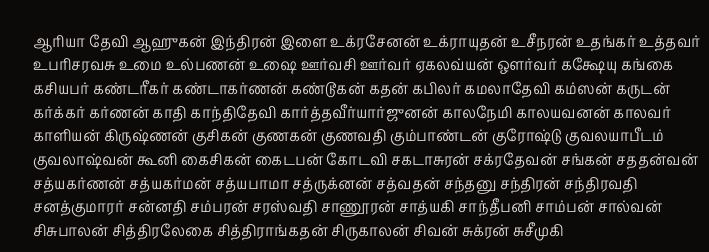ஆரியா தேவி ஆஹுகன் இந்திரன் இளை உக்ரசேனன் உக்ராயுதன் உசீநரன் உதங்கர் உத்தவர் உபரிசரவசு உமை உல்பணன் உஷை ஊர்வசி ஊர்வர் ஏகலவ்யன் ஔர்வர் கக்ஷேயு கங்கை கசியபர் கண்டரீகர் கண்டாகர்ணன் கண்டூகன் கதன் கபிலர் கமலாதேவி கம்ஸன் கருடன் கர்க்கர் கர்ணன் காதி காந்திதேவி கார்த்தவீர்யார்ஜுனன் காலநேமி காலயவனன் காலவர் காளியன் கிருஷ்ணன் குசிகன் குணகன் குணவதி கும்பாண்டன் குரோஷ்டு குவலயாபீடம் குவலாஷ்வன் கூனி கைசிகன் கைடபன் கோடவி சகடாசுரன் சக்ரதேவன் சங்கன் சததன்வன் சத்யகர்ணன் சத்யகர்மன் சத்யபாமா சத்ருக்னன் சத்வதன் சந்தனு சந்திரன் சந்திரவதி சனத்குமாரர் சன்னதி சம்பரன் சரஸ்வதி சாணூரன் சாத்யகி சாந்தீபனி சாம்பன் சால்வன் சிசுபாலன் சித்திரலேகை சித்திராங்கதன் சிருகாலன் சிவன் சுக்ரன் சுசீமுகி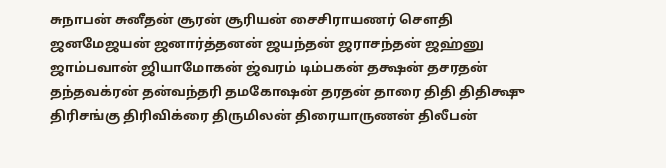சுநாபன் சுனீதன் சூரன் சூரியன் சைசிராயணர் சௌதி ஜனமேஜயன் ஜனார்த்தனன் ஜயந்தன் ஜராசந்தன் ஜஹ்னு ஜாம்பவான் ஜியாமோகன் ஜ்வரம் டிம்பகன் தக்ஷன் தசரதன் தந்தவக்ரன் தன்வந்தரி தமகோஷன் தரதன் தாரை திதி திதிக்ஷு திரிசங்கு திரிவிக்ரை திருமிலன் திரையாருணன் திலீபன்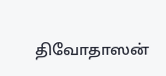திவோதாஸன்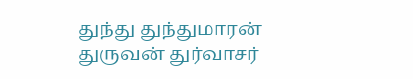துந்து துந்துமாரன் துருவன் துர்வாசர்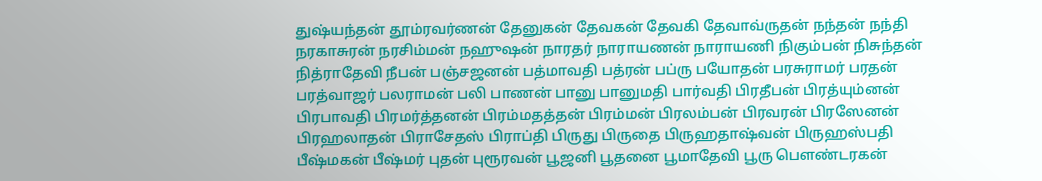துஷ்யந்தன் தூம்ரவர்ணன் தேனுகன் தேவகன் தேவகி தேவாவ்ருதன் நந்தன் நந்தி நரகாசுரன் நரசிம்மன் நஹுஷன் நாரதர் நாராயணன் நாராயணி நிகும்பன் நிசுந்தன் நித்ராதேவி நீபன் பஞ்சஜனன் பத்மாவதி பத்ரன் பப்ரு பயோதன் பரசுராமர் பரதன் பரத்வாஜர் பலராமன் பலி பாணன் பானு பானுமதி பார்வதி பிரதீபன் பிரத்யும்னன் பிரபாவதி பிரமர்த்தனன் பிரம்மதத்தன் பிரம்மன் பிரலம்பன் பிரவரன் பிரஸேனன் பிரஹலாதன் பிராசேதஸ் பிராப்தி பிருது பிருதை பிருஹதாஷ்வன் பிருஹஸ்பதி பீஷ்மகன் பீஷ்மர் புதன் புரூரவன் பூஜனி பூதனை பூமாதேவி பூரு பௌண்டரகன்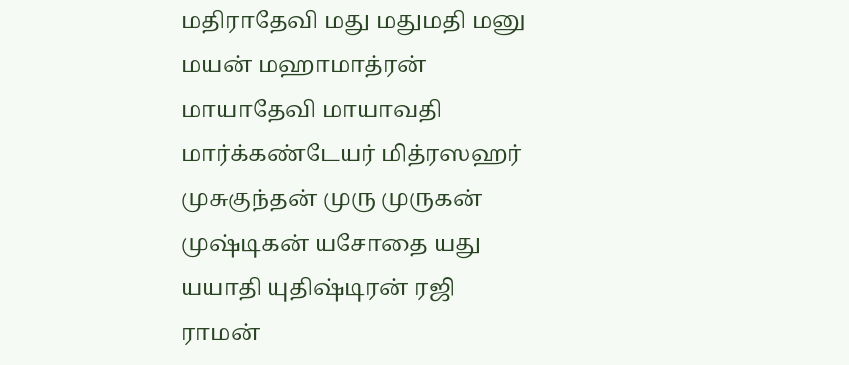மதிராதேவி மது மதுமதி மனு மயன் மஹாமாத்ரன் மாயாதேவி மாயாவதி மார்க்கண்டேயர் மித்ரஸஹர் முசுகுந்தன் முரு முருகன் முஷ்டிகன் யசோதை யது யயாதி யுதிஷ்டிரன் ரஜி ராமன்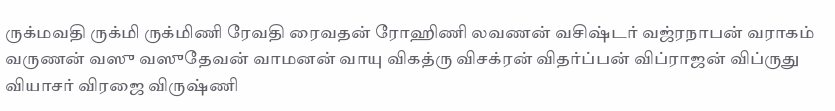ருக்மவதி ருக்மி ருக்மிணி ரேவதி ரைவதன் ரோஹிணி லவணன் வசிஷ்டர் வஜ்ரநாபன் வராகம் வருணன் வஸு வஸுதேவன் வாமனன் வாயு விகத்ரு விசக்ரன் விதர்ப்பன் விப்ராஜன் விப்ருது வியாசர் விரஜை விருஷ்ணி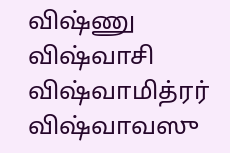விஷ்ணு விஷ்வாசி விஷ்வாமித்ரர் விஷ்வாவஸு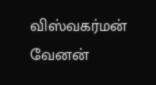விஸ்வகர்மன் வேனன்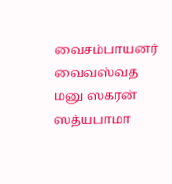வைசம்பாயனர் வைவஸ்வத மனு ஸகரன் ஸத்யபாமா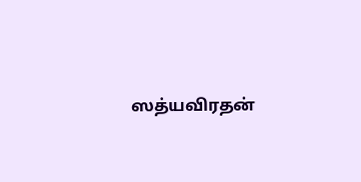ஸத்யவிரதன்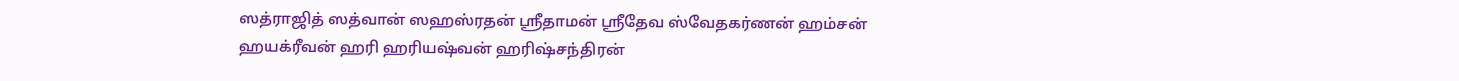ஸத்ராஜித் ஸத்வான் ஸஹஸ்ரதன் ஸ்ரீதாமன் ஸ்ரீதேவ ஸ்வேதகர்ணன் ஹம்சன் ஹயக்ரீவன் ஹரி ஹரியஷ்வன் ஹரிஷ்சந்திரன்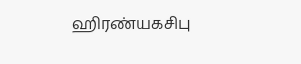ஹிரண்யகசிபு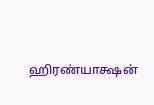ஹிரண்யாக்ஷன்